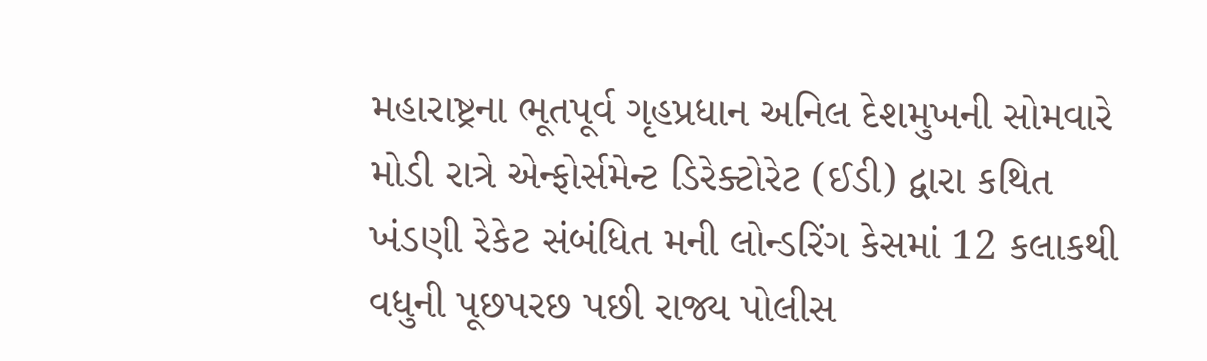મહારાષ્ટ્રના ભૂતપૂર્વ ગૃહપ્રધાન અનિલ દેશમુખની સોમવારે મોડી રાત્રે એન્ફોર્સમેન્ટ ડિરેક્ટોરેટ (ઈડી) દ્વારા કથિત ખંડણી રેકેટ સંબંધિત મની લોન્ડરિંગ કેસમાં 12 કલાકથી વધુની પૂછપરછ પછી રાજ્ય પોલીસ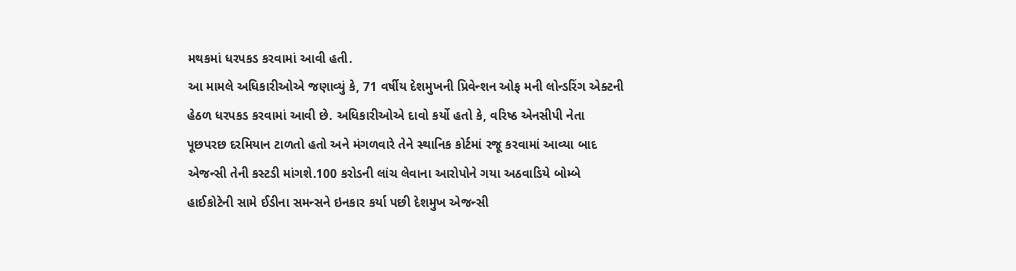મથકમાં ધરપકડ કરવામાં આવી હતી.
આ મામલે અધિકારીઓએ જણાવ્યું કે, 71 વર્ષીય દેશમુખની પ્રિવેન્શન ઓફ મની લોન્ડરિંગ એક્ટની હેઠળ ધરપકડ કરવામાં આવી છે. અધિકારીઓએ દાવો કર્યો હતો કે, વરિષ્ઠ એનસીપી નેતા પૂછપરછ દરમિયાન ટાળતો હતો અને મંગળવારે તેને સ્થાનિક કોર્ટમાં રજૂ કરવામાં આવ્યા બાદ એજન્સી તેની કસ્ટડી માંગશે.100 કરોડની લાંચ લેવાના આરોપોને ગયા અઠવાડિયે બોમ્બે હાઈકોટેની સામે ઈડીના સમન્સને ઇનકાર કર્યા પછી દેશમુખ એજન્સી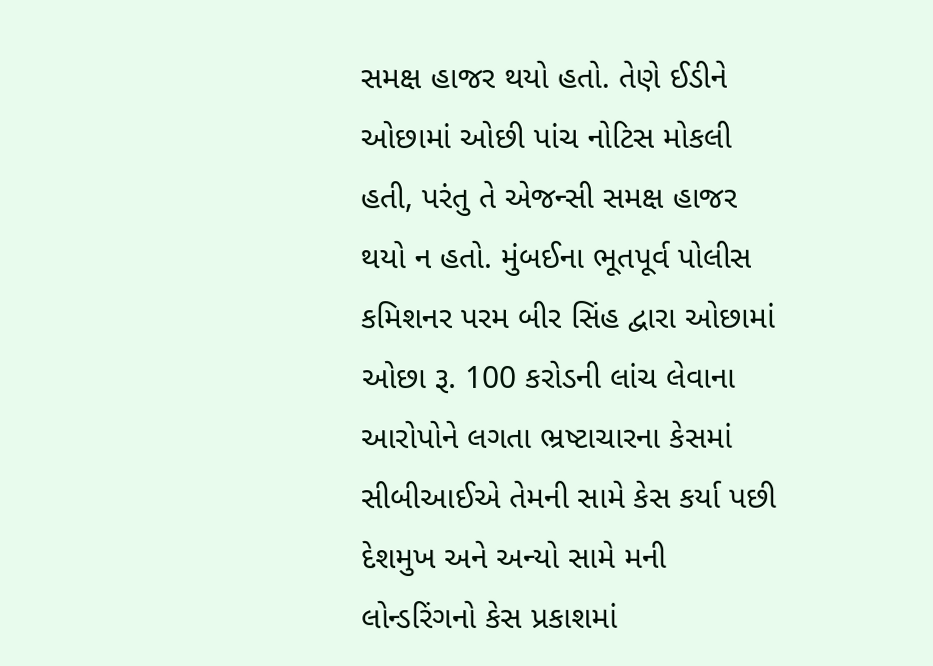સમક્ષ હાજર થયો હતો. તેણે ઈડીને ઓછામાં ઓછી પાંચ નોટિસ મોકલી હતી, પરંતુ તે એજન્સી સમક્ષ હાજર થયો ન હતો. મુંબઈના ભૂતપૂર્વ પોલીસ કમિશનર પરમ બીર સિંહ દ્વારા ઓછામાં ઓછા રૂ. 100 કરોડની લાંચ લેવાના આરોપોને લગતા ભ્રષ્ટાચારના કેસમાં સીબીઆઈએ તેમની સામે કેસ કર્યા પછી દેશમુખ અને અન્યો સામે મની લોન્ડરિંગનો કેસ પ્રકાશમાં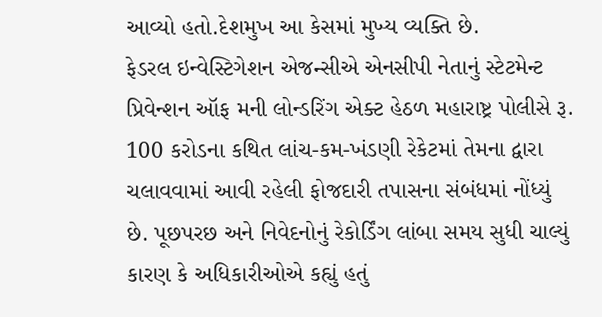આવ્યો હતો.દેશમુખ આ કેસમાં મુખ્ય વ્યક્તિ છે.
ફેડરલ ઇન્વેસ્ટિગેશન એજન્સીએ એનસીપી નેતાનું સ્ટેટમેન્ટ પ્રિવેન્શન ઑફ મની લોન્ડરિંગ એક્ટ હેઠળ મહારાષ્ટ્ર પોલીસે રૂ. 100 કરોડના કથિત લાંચ-કમ-ખંડણી રેકેટમાં તેમના દ્વારા ચલાવવામાં આવી રહેલી ફોજદારી તપાસના સંબંધમાં નોંધ્યું છે. પૂછપરછ અને નિવેદનોનું રેકોર્ડિંગ લાંબા સમય સુધી ચાલ્યું કારણ કે અધિકારીઓએ કહ્યું હતું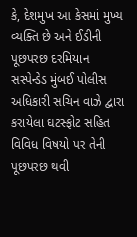કે, દેશમુખ આ કેસમાં મુખ્ય વ્યક્તિ છે અને ઈડીની પૂછપરછ દરમિયાન સસ્પેન્ડેડ મુંબઈ પોલીસ અધિકારી સચિન વાઝે દ્વારા કરાયેલા ઘટસ્ફોટ સહિત વિવિધ વિષયો પર તેની પૂછપરછ થવી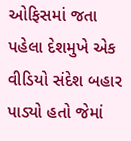ઓફિસમાં જતા પહેલા દેશમુખે એક વીડિયો સંદેશ બહાર પાડ્યો હતો જેમાં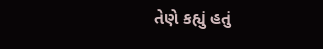તેણે કહ્યું હતું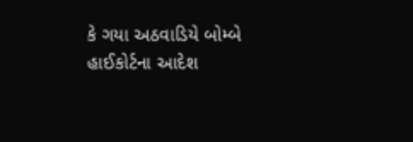કે ગયા અઠવાડિયે બોમ્બે હાઈકોર્ટના આદેશ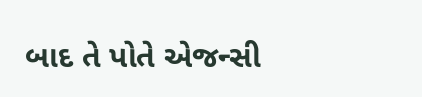બાદ તે પોતે એજન્સી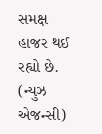સમક્ષ હાજર થઈ રહ્યો છે.
(ન્યુઝ એજન્સી)